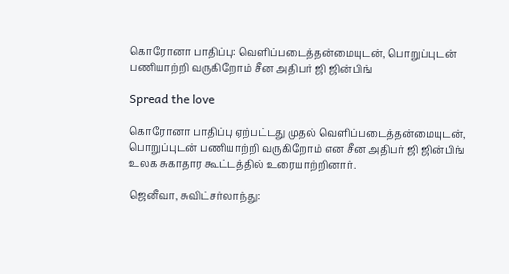கொரோனா பாதிப்பு: வெளிப்படைத்தன்மையுடன், பொறுப்புடன் பணியாற்றி வருகிறோம் சீன அதிபர் ஜி ஜின்பிங்

Spread the love

கொரோனா பாதிப்பு ஏற்பட்டது முதல் வெளிப்படைத்தன்மையுடன், பொறுப்புடன் பணியாற்றி வருகிறோம் என சீன அதிபர் ஜி ஜின்பிங் உலக சுகாதார கூட்டத்தில் உரையாற்றினார்.

ஜெனீவா, சுவிட்சர்லாந்து: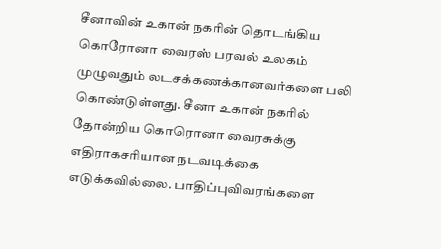சீனாவின் உகான் நகரின் தொடங்கிய கொரோனா வைரஸ் பரவல் உலகம் முழுவதும் லடசக்கணக்கானவர்களை பலி கொண்டுள்ளது. சீனா உகான் நகரில் தோன்றிய கொரொனா வைரசுக்கு எதிராகசரியான நடவடிக்கை எடுக்கவில்லை. பாதிப்புவிவரங்களை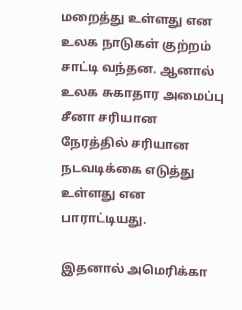மறைத்து உள்ளது என உலக நாடுகள் குற்றம் சாட்டி வந்தன. ஆனால் உலக சுகாதார அமைப்பு சீனா சரியான நேரத்தில் சரியான நடவடிக்கை எடுத்து உள்ளது என பாராட்டியது.

இதனால் அமெரிக்கா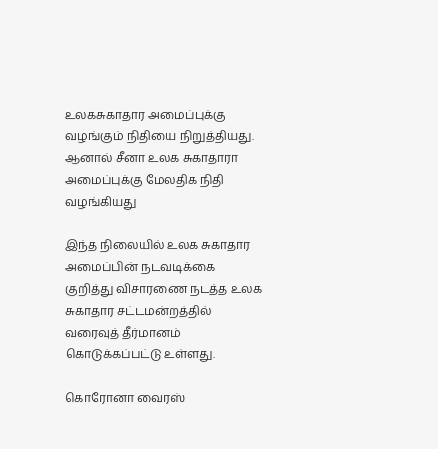உலகசுகாதார அமைப்புக்கு வழங்கும் நிதியை நிறுத்தியது. ஆனால் சீனா உலக சுகாதாரா அமைப்புக்கு மேலதிக நிதி வழங்கியது

இந்த நிலையில் உலக சுகாதார அமைப்பின் நடவடிக்கை குறித்து விசாரணை நடத்த உலக சுகாதார சட்டமன்றத்தில் வரைவுத் தீர்மானம் கொடுக்கப்பட்டு உள்ளது.

கொரோனா வைரஸ்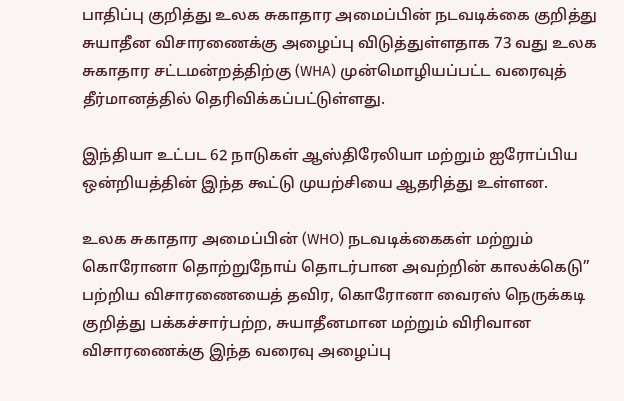பாதிப்பு குறித்து உலக சுகாதார அமைப்பின் நடவடிக்கை குறித்து சுயாதீன விசாரணைக்கு அழைப்பு விடுத்துள்ளதாக 73 வது உலக சுகாதார சட்டமன்றத்திற்கு (WHA) முன்மொழியப்பட்ட வரைவுத் தீர்மானத்தில் தெரிவிக்கப்பட்டுள்ளது.

இந்தியா உட்பட 62 நாடுகள் ஆஸ்திரேலியா மற்றும் ஐரோப்பிய ஒன்றியத்தின் இந்த கூட்டு முயற்சியை ஆதரித்து உள்ளன.

உலக சுகாதார அமைப்பின் (WHO) நடவடிக்கைகள் மற்றும் கொரோனா தொற்றுநோய் தொடர்பான அவற்றின் காலக்கெடு” பற்றிய விசாரணையைத் தவிர, கொரோனா வைரஸ் நெருக்கடி குறித்து பக்கச்சார்பற்ற, சுயாதீனமான மற்றும் விரிவான விசாரணைக்கு இந்த வரைவு அழைப்பு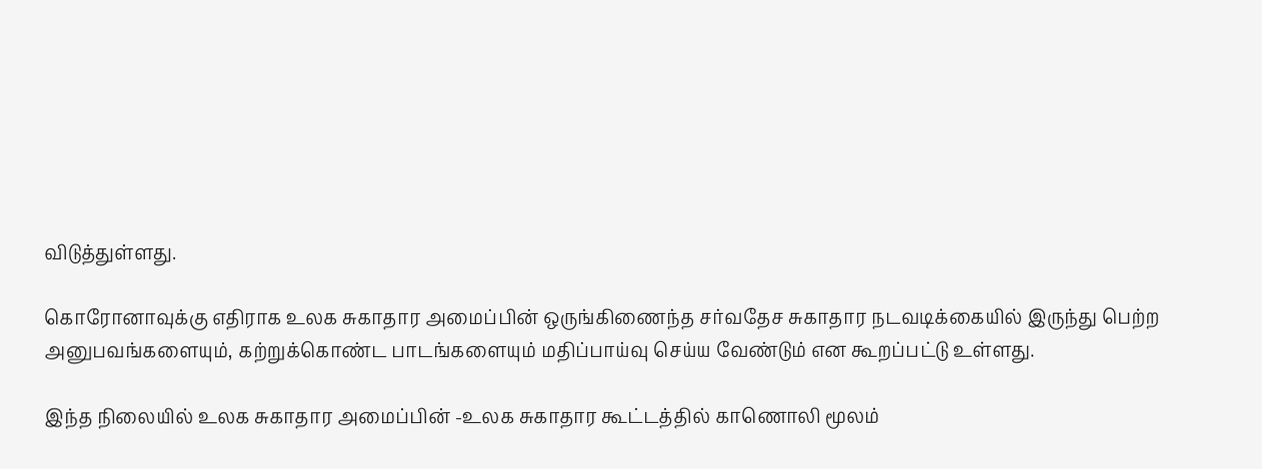விடுத்துள்ளது.

கொரோனாவுக்கு எதிராக உலக சுகாதார அமைப்பின் ஒருங்கிணைந்த சர்வதேச சுகாதார நடவடிக்கையில் இருந்து பெற்ற அனுபவங்களையும், கற்றுக்கொண்ட பாடங்களையும் மதிப்பாய்வு செய்ய வேண்டும் என கூறப்பட்டு உள்ளது.

இந்த நிலையில் உலக சுகாதார அமைப்பின் -உலக சுகாதார கூட்டத்தில் காணொலி மூலம்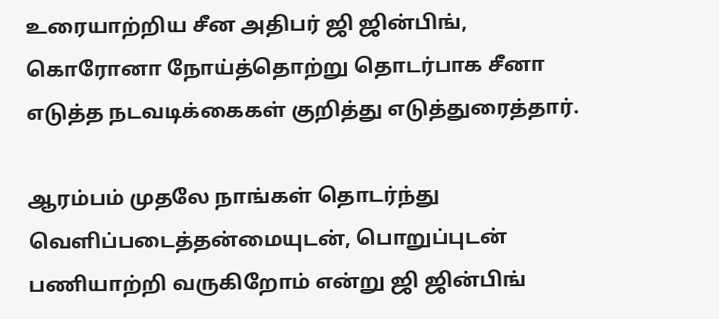உரையாற்றிய சீன அதிபர் ஜி ஜின்பிங், கொரோனா நோய்த்தொற்று தொடர்பாக சீனா எடுத்த நடவடிக்கைகள் குறித்து எடுத்துரைத்தார்.

ஆரம்பம் முதலே நாங்கள் தொடர்ந்து வெளிப்படைத்தன்மையுடன், பொறுப்புடன் பணியாற்றி வருகிறோம் என்று ஜி ஜின்பிங்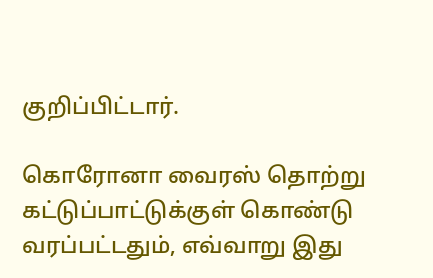குறிப்பிட்டார்.

கொரோனா வைரஸ் தொற்று கட்டுப்பாட்டுக்குள் கொண்டு வரப்பட்டதும், எவ்வாறு இது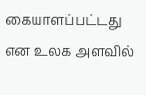கையாளப்பட்டது என உலக அளவில்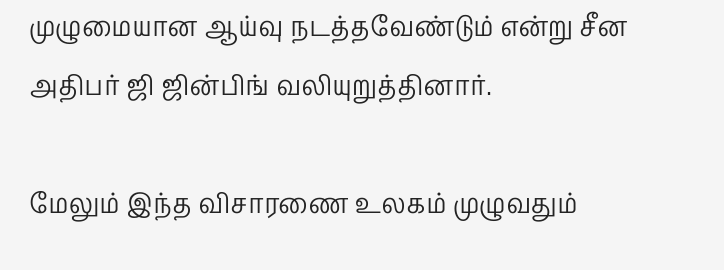முழுமையான ஆய்வு நடத்தவேண்டும் என்று சீன அதிபர் ஜி ஜின்பிங் வலியுறுத்தினார்.

மேலும் இந்த விசாரணை உலகம் முழுவதும்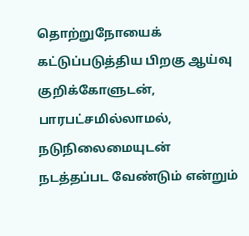தொற்றுநோயைக் கட்டுப்படுத்திய பிறகு ஆய்வு குறிக்கோளுடன், பாரபட்சமில்லாமல், நடுநிலைமையுடன் நடத்தப்பட வேண்டும் என்றும்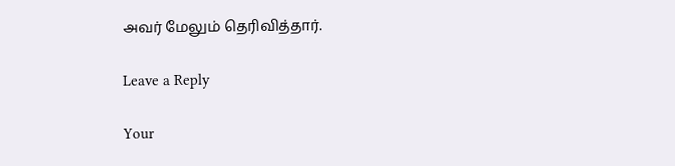அவர் மேலும் தெரிவித்தார்.

Leave a Reply

Your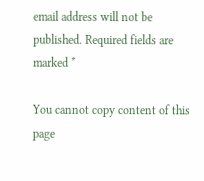email address will not be published. Required fields are marked *

You cannot copy content of this page